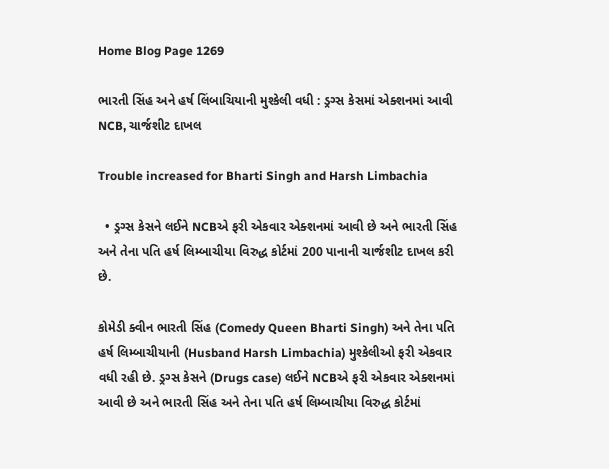Home Blog Page 1269

ભારતી સિંહ અને હર્ષ લિંબાચિયાની મુશ્કેલી વધી : ડ્રગ્સ કેસમાં એક્શનમાં આવી NCB, ચાર્જશીટ દાખલ

Trouble increased for Bharti Singh and Harsh Limbachia

  • ડ્રગ્સ કેસને લઈને NCBએ ફરી એકવાર એક્શનમાં આવી છે અને ભારતી સિંહ અને તેના પતિ હર્ષ લિમ્બાચીયા વિરુદ્ધ કોર્ટમાં 200 પાનાની ચાર્જશીટ દાખલ કરી છે.

કોમેડી ક્વીન ભારતી સિંહ (Comedy Queen Bharti Singh) અને તેના પતિ હર્ષ લિમ્બાચીયાની (Husband Harsh Limbachia) મુશ્કેલીઓ ફરી એકવાર વધી રહી છે. ડ્રગ્સ કેસને (Drugs case) લઈને NCBએ ફરી એકવાર એક્શનમાં આવી છે અને ભારતી સિંહ અને તેના પતિ હર્ષ લિમ્બાચીયા વિરુદ્ધ કોર્ટમાં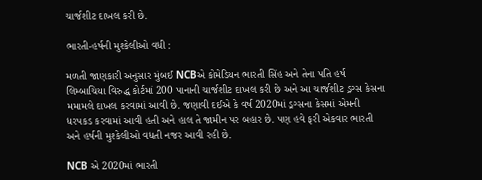ચાર્જશીટ દાખલ કરી છે.

ભારતી-હર્ષની મુશ્કેલીઓ વધી :

મળતી જાણકારી અનુસાર મુંબઈ NCBએ કોમેડિયન ભારતી સિંહ અને તેના પતિ હર્ષ લિમ્બાચિયા વિરુદ્ધ કોર્ટમાં 200 પાનાની ચાર્જશીટ દાખલ કરી છે અને આ ચાર્જશીટ ડ્રગ્સ કેસના મમામલે દાખલ કરવામાં આવી છે. જણાવી દઈએ કે વર્ષ 2020માં ડ્રગ્સના કેસમાં એમની ધરપકડ કરવામાં આવી હતી અને હાલ તે જામીન પર બહાર છે. પણ હવે ફરી એકવાર ભારતી અને હર્ષની મુશ્કેલીઓ વધતી નજર આવી રહી છે.

NCB એ 2020માં ભારતી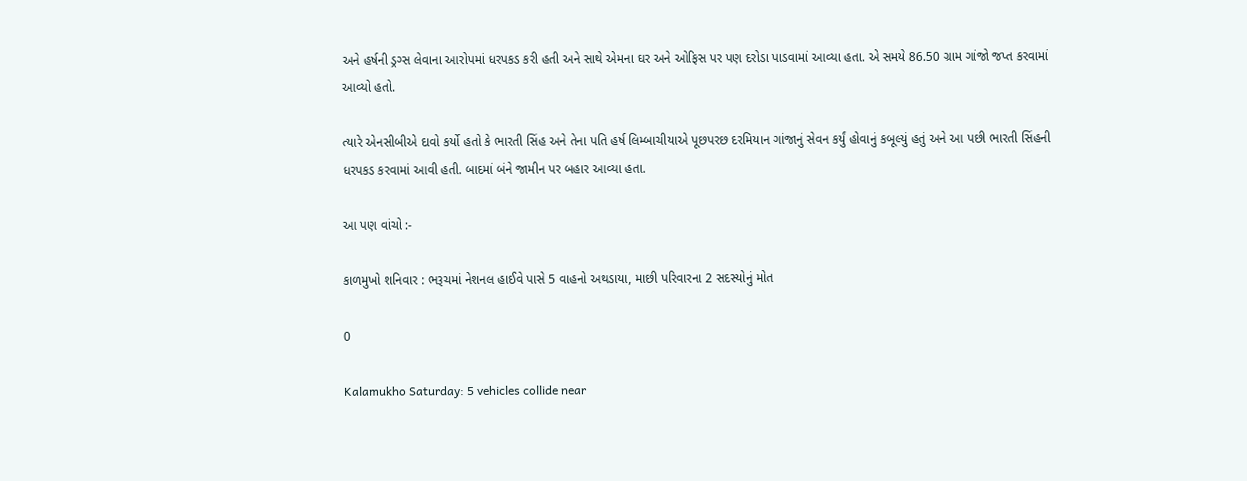અને હર્ષની ડ્રગ્સ લેવાના આરોપમાં ધરપકડ કરી હતી અને સાથે એમના ઘર અને ઓફિસ પર પણ દરોડા પાડવામાં આવ્યા હતા. એ સમયે 86.50 ગ્રામ ગાંજો જપ્ત કરવામાં આવ્યો હતો.

ત્યારે એનસીબીએ દાવો કર્યો હતો કે ભારતી સિંહ અને તેના પતિ હર્ષ લિમ્બાચીયાએ પૂછપરછ દરમિયાન ગાંજાનું સેવન કર્યું હોવાનું કબૂલ્યું હતું અને આ પછી ભારતી સિંહની ધરપકડ કરવામાં આવી હતી. બાદમાં બંને જામીન પર બહાર આવ્યા હતા.

આ પણ વાંચો :-

કાળમુખો શનિવાર : ભરૂચમાં નેશનલ હાઈવે પાસે 5 વાહનો અથડાયા, માછી પરિવારના 2 સદસ્યોનું મોત

0

Kalamukho Saturday: 5 vehicles collide near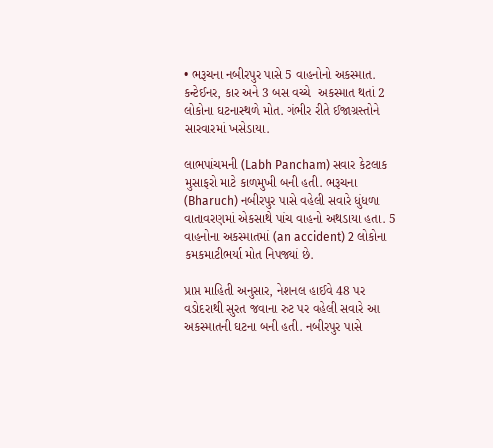• ભરૂચના નબીરપુર પાસે 5 વાહનોનો અકસ્માત. કન્ટેઈનર, કાર અને 3 બસ વચ્ચે  અકસ્માત થતાં 2 લોકોના ઘટનાસ્થળે મોત. ગંભીર રીતે ઈજાગ્રસ્તોને સારવારમાં ખસેડાયા.

લાભપાંચમની (Labh Pancham) સવાર કેટલાક મુસાફરો માટે કાળમુખી બની હતી. ભરૂચના (Bharuch) નબીરપુર પાસે વહેલી સવારે ધુંધળા વાતાવરણમાં એકસાથે પાંચ વાહનો અથડાયા હતા. 5 વાહનોના અકસ્માતમાં (an accident) 2 લોકોના કમકમાટીભર્યા મોત નિપજ્યાં છે.

પ્રાપ્ત માહિતી અનુસાર, નેશનલ હાઈવે 48 પર વડોદરાથી સુરત જવાના રુટ પર વહેલી સવારે આ અકસ્માતની ઘટના બની હતી. નબીરપુર પાસે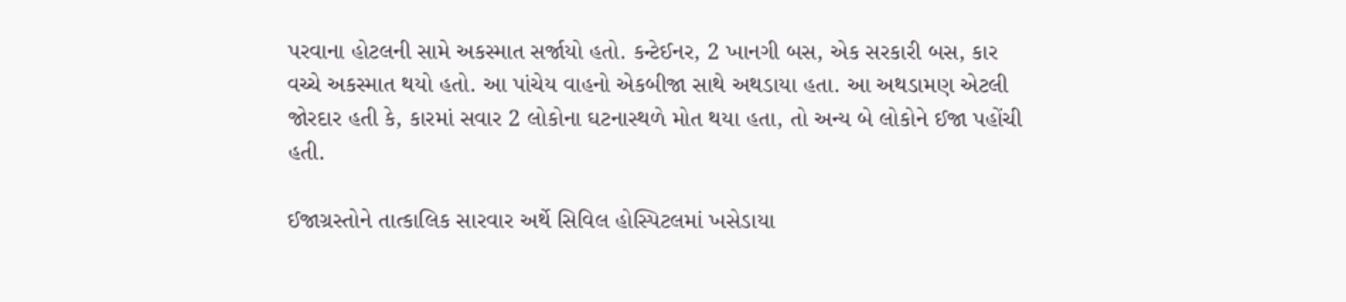પરવાના હોટલની સામે અકસ્માત સર્જાયો હતો. કન્ટેઈનર, 2 ખાનગી બસ, એક સરકારી બસ, કાર વચ્ચે અકસ્માત થયો હતો. આ પાંચેય વાહનો એકબીજા સાથે અથડાયા હતા. આ અથડામણ એટલી જોરદાર હતી કે, કારમાં સવાર 2 લોકોના ઘટનાસ્થળે મોત થયા હતા, તો અન્ય બે લોકોને ઈજા પહોંચી હતી.

ઈજાગ્રસ્તોને તાત્કાલિક સારવાર અર્થે સિવિલ હોસ્પિટલમાં ખસેડાયા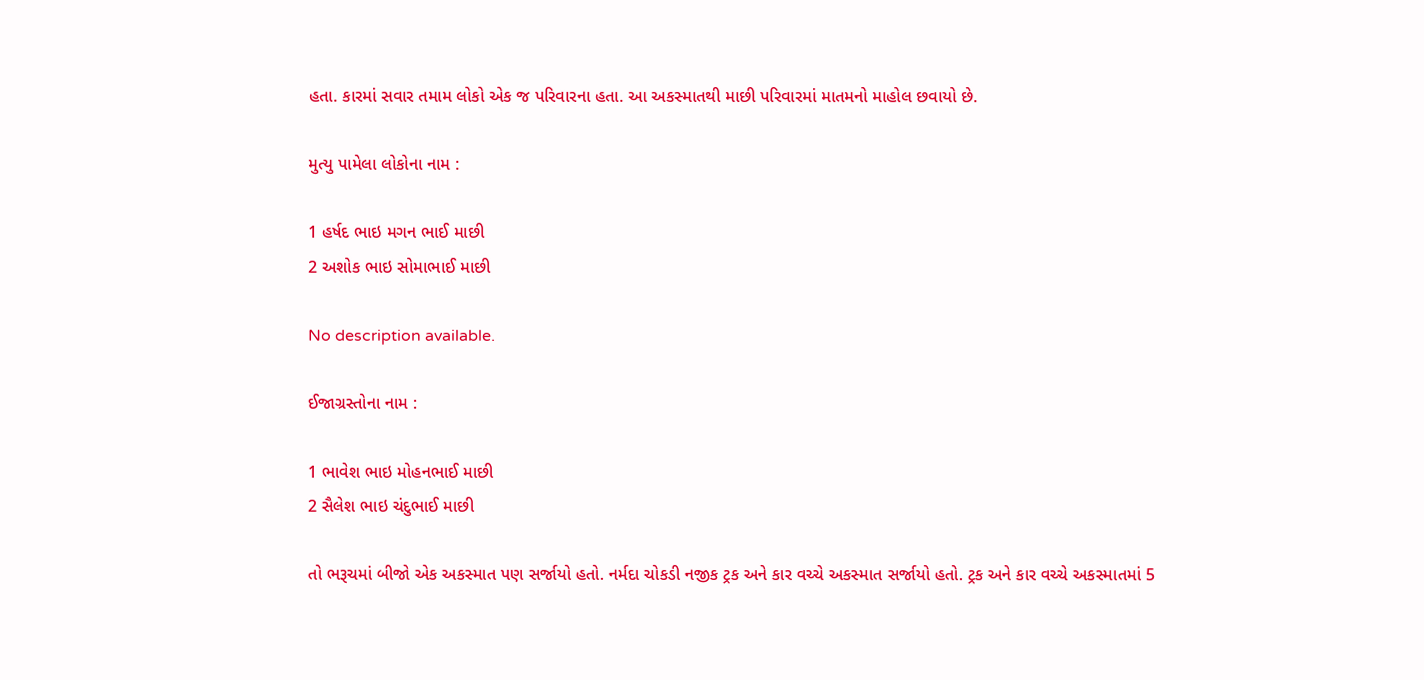હતા. કારમાં સવાર તમામ લોકો એક જ પરિવારના હતા. આ અકસ્માતથી માછી પરિવારમાં માતમનો માહોલ છવાયો છે.

મુત્યુ પામેલા લોકોના નામ :

1 હર્ષદ ભાઇ મગન ભાઈ માછી
2 અશોક ભાઇ સોમાભાઈ માછી

No description available.

ઈજાગ્રસ્તોના નામ :

1 ભાવેશ ભાઇ મોહનભાઈ માછી
2 સૈલેશ ભાઇ ચંદુભાઈ માછી

તો ભરૂચમાં બીજો એક અકસ્માત પણ સર્જાયો હતો. નર્મદા ચોકડી નજીક ટ્રક અને કાર વચ્ચે અકસ્માત સર્જાયો હતો. ટ્રક અને કાર વચ્ચે અકસ્માતમાં 5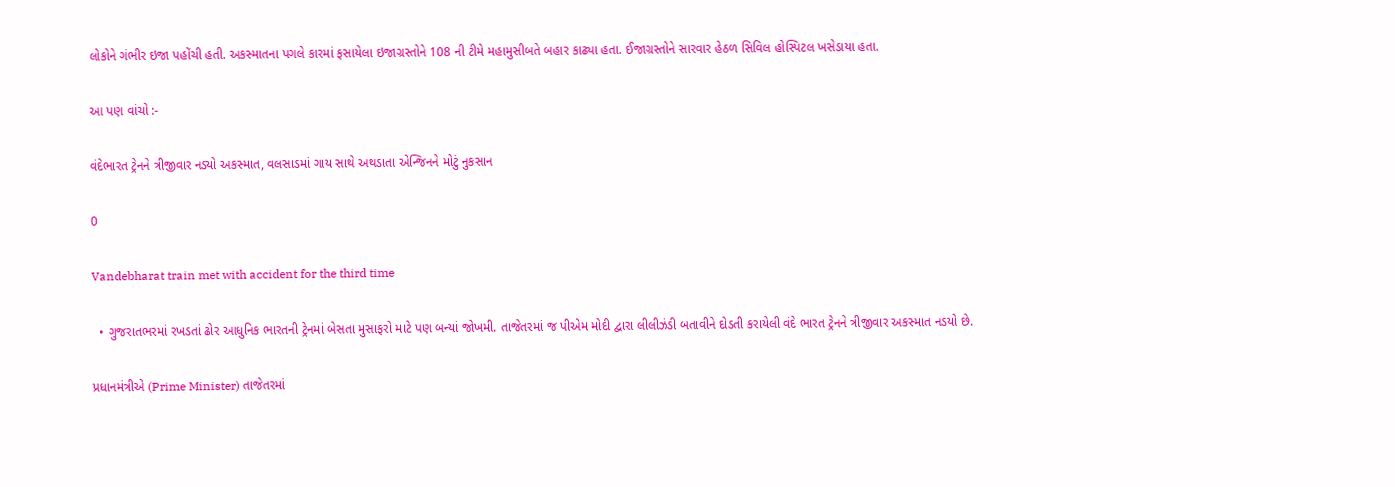લોકોને ગંભીર ઇજા પહોંચી હતી. અકસ્માતના પગલે કારમાં ફસાયેલા ઇજાગ્રસ્તોને 108 ની ટીમે મહામુસીબતે બહાર કાઢ્યા હતા. ઈજાગ્રસ્તોને સારવાર હેઠળ સિવિલ હોસ્પિટલ ખસેડાયા હતા.

આ પણ વાંચો :-

વંદેભારત ટ્રેનને ત્રીજીવાર નડ્યો અકસ્માત, વલસાડમાં ગાય સાથે અથડાતા એન્જિનને મોટું નુકસાન

0

Vandebharat train met with accident for the third time

  • ગુજરાતભરમાં રખડતાં ઢોર આધુનિક ભારતની ટ્રેનમાં બેસતા મુસાફરો માટે પણ બન્યાં જોખમી. તાજેતરમાં જ પીએમ મોદી દ્વારા લીલીઝંડી બતાવીને દોડતી કરાયેલી વંદે ભારત ટ્રેનને ત્રીજીવાર અકસ્માત નડયો છે.

પ્રધાનમંત્રીએ (Prime Minister) તાજેતરમાં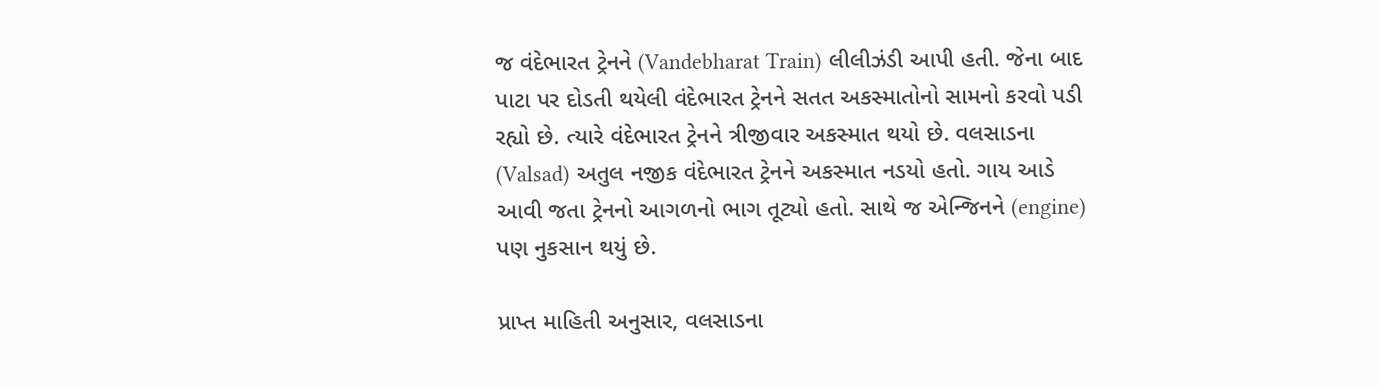જ વંદેભારત ટ્રેનને (Vandebharat Train) લીલીઝંડી આપી હતી. જેના બાદ પાટા પર દોડતી થયેલી વંદેભારત ટ્રેનને સતત અકસ્માતોનો સામનો કરવો પડી રહ્યો છે. ત્યારે વંદેભારત ટ્રેનને ત્રીજીવાર અકસ્માત થયો છે. વલસાડના (Valsad) અતુલ નજીક વંદેભારત ટ્રેનને અકસ્માત નડયો હતો. ગાય આડે આવી જતા ટ્રેનનો આગળનો ભાગ તૂટ્યો હતો. સાથે જ એન્જિનને (engine) પણ નુકસાન થયું છે.

પ્રાપ્ત માહિતી અનુસાર, વલસાડના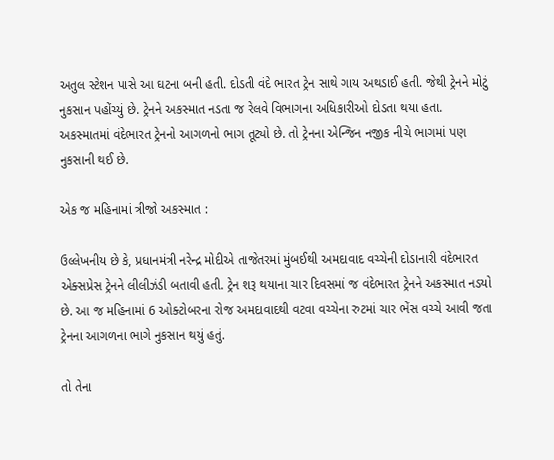અતુલ સ્ટેશન પાસે આ ઘટના બની હતી. દોડતી વંદે ભારત ટ્રેન સાથે ગાય અથડાઈ હતી. જેથી ટ્રેનને મોટું નુકસાન પહોંચ્યું છે. ટ્રેનને અકસ્માત નડતા જ રેલવે વિભાગના અધિકારીઓ દોડતા થયા હતા. અકસ્માતમાં વંદેભારત ટ્રેનનો આગળનો ભાગ તૂટ્યો છે. તો ટ્રેનના એન્જિન નજીક નીચે ભાગમાં પણ નુકસાની થઈ છે.

એક જ મહિનામાં ત્રીજો અકસ્માત :

ઉલ્લેખનીય છે કે, પ્રધાનમંત્રી નરેન્દ્ર મોદીએ તાજેતરમાં મુંબઈથી અમદાવાદ વચ્ચેની દોડાનારી વંદેભારત એક્સપ્રેસ ટ્રેનને લીલીઝંડી બતાવી હતી. ટ્રેન શરૂ થયાના ચાર દિવસમાં જ વંદેભારત ટ્રેનને અકસ્માત નડયો છે. આ જ મહિનામાં 6 ઓક્ટોબરના રોજ અમદાવાદથી વટવા વચ્ચેના રુટમાં ચાર ભેંસ વચ્ચે આવી જતા ટ્રેનના આગળના ભાગે નુકસાન થયું હતું.

તો તેના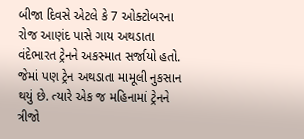બીજા દિવસે એટલે કે 7 ઓક્ટોબરના રોજ આણંદ પાસે ગાય અથડાતા વંદેભારત ટ્રેનને અકસ્માત સર્જાયો હતો. જેમાં પણ ટ્રેન અથડાતા મામૂલી નુકસાન થયું છે. ત્યારે એક જ મહિનામાં ટ્રેનને ત્રીજો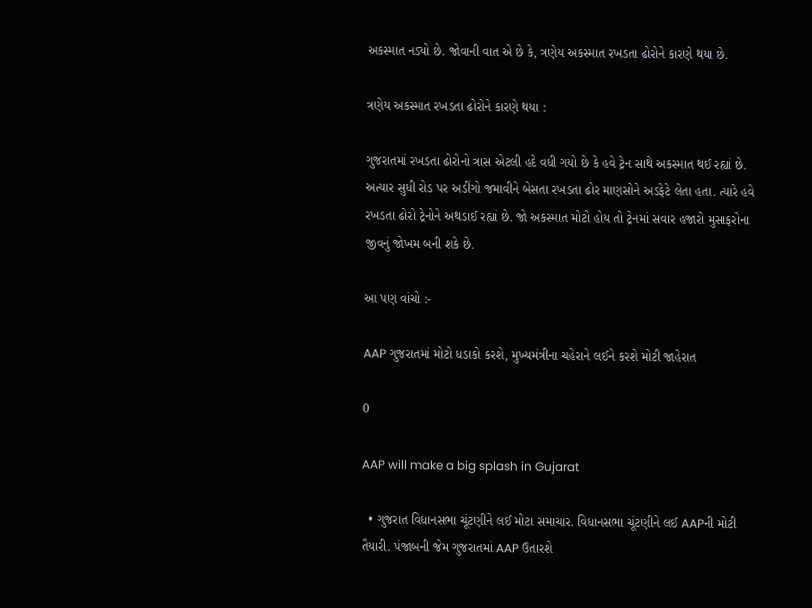અકસ્માત નડ્યો છે. જોવાની વાત એ છે કે, ત્રણેય અકસ્માત રખડતા ઢોરોને કારણે થયા છે.

ત્રણેય અકસ્માત રખડતા ઢોરોને કારણે થયા :

ગુજરાતમાં રખડતા ઢોરોનો ત્રાસ એટલી હદે વધી ગયો છે કે હવે ટ્રેન સાથે અકસ્માત થઈ રહ્યાં છે. અત્યાર સુધી રોડ પર અડીંગો જમાવીને બેસતા રખડતા ઢોર માણસોને અડફેટે લેતા હતા. ત્યારે હવે રખડતા ઢોરો ટ્રેનોને અથડાઈ રહ્યાં છે. જો અકસ્માત મોટો હોય તો ટ્રેનમાં સવાર હજારો મુસાફરોના જીવનું જોખમ બની શકે છે.

આ પણ વાંચો :-

AAP ગુજરાતમાં મોટો ધડાકો કરશે, મુખ્યમંત્રીના ચહેરાને લઈને કરશે મોટી જાહેરાત

0

AAP will make a big splash in Gujarat

  • ગુજરાત વિધાનસભા ચૂંટણીને લઈ મોટા સમાચાર. વિધાનસભા ચૂંટણીને લઈ AAPની મોટી તૈયારી. પંજાબની જેમ ગુજરાતમાં AAP ઉતારશે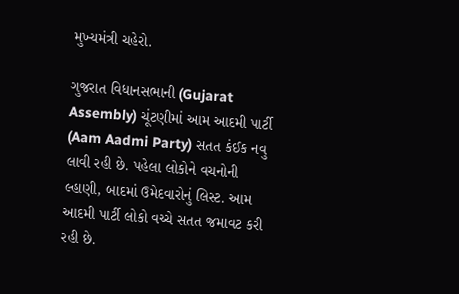મુખ્યમંત્રી ચહેરો.

ગુજરાત વિધાનસભાની (Gujarat Assembly) ચૂંટણીમાં આમ આદમી પાર્ટી (Aam Aadmi Party) સતત કંઈક નવુ લાવી રહી છે. પહેલા લોકોને વચનોની લ્હાણી, બાદમાં ઉમેદવારોનું લિસ્ટ. આમ આદમી પાર્ટી લોકો વચ્ચે સતત જમાવટ કરી રહી છે.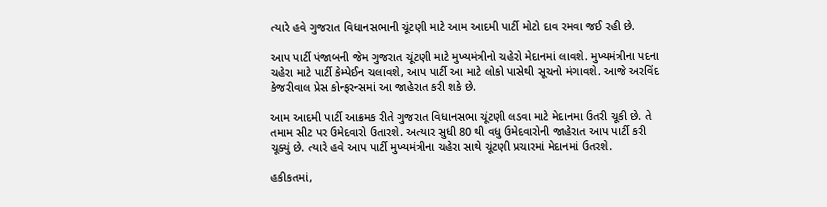ત્યારે હવે ગુજરાત વિધાનસભાની ચૂંટણી માટે આમ આદમી પાર્ટી મોટો દાવ રમવા જઈ રહી છે.

આપ પાર્ટી પંજાબની જેમ ગુજરાત ચૂંટણી માટે મુખ્યમંત્રીનો ચહેરો મેદાનમાં લાવશે. મુખ્યમંત્રીના પદના ચહેરા માટે પાર્ટી કેમ્પેઈન ચલાવશે, આપ પાર્ટી આ માટે લોકો પાસેથી સૂચનો મંગાવશે. આજે અરવિંદ કેજરીવાલ પ્રેસ કોન્ફરન્સમાં આ જાહેરાત કરી શકે છે.

આમ આદમી પાર્ટી આક્રમક રીતે ગુજરાત વિધાનસભા ચૂંટણી લડવા માટે મેદાનમા ઉતરી ચૂકી છે. તે તમામ સીટ પર ઉમેદવારો ઉતારશે. અત્યાર સુધી 80 થી વધુ ઉમેદવારોની જાહેરાત આપ પાર્ટી કરી ચૂક્યું છે. ત્યારે હવે આપ પાર્ટી મુખ્યમંત્રીના ચહેરા સાથે ચૂંટણી પ્રચારમાં મેદાનમાં ઉતરશે.

હકીકતમાં,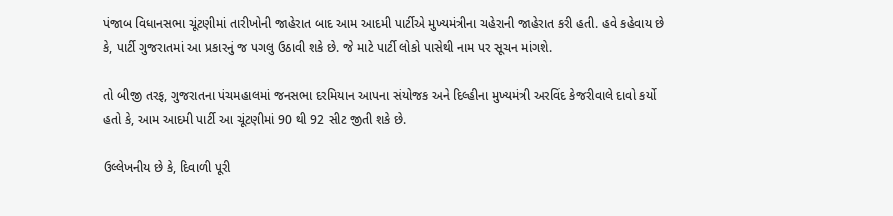પંજાબ વિધાનસભા ચૂંટણીમાં તારીખોની જાહેરાત બાદ આમ આદમી પાર્ટીએ મુખ્યમંત્રીના ચહેરાની જાહેરાત કરી હતી. હવે કહેવાય છે કે, પાર્ટી ગુજરાતમાં આ પ્રકારનું જ પગલુ ઉઠાવી શકે છે. જે માટે પાર્ટી લોકો પાસેથી નામ પર સૂચન માંગશે.

તો બીજી તરફ, ગુજરાતના પંચમહાલમાં જનસભા દરમિયાન આપના સંયોજક અને દિલ્હીના મુખ્યમંત્રી અરવિંદ કેજરીવાલે દાવો કર્યો હતો કે, આમ આદમી પાર્ટી આ ચૂંટણીમાં 90 થી 92 સીટ જીતી શકે છે.

ઉલ્લેખનીય છે કે, દિવાળી પૂરી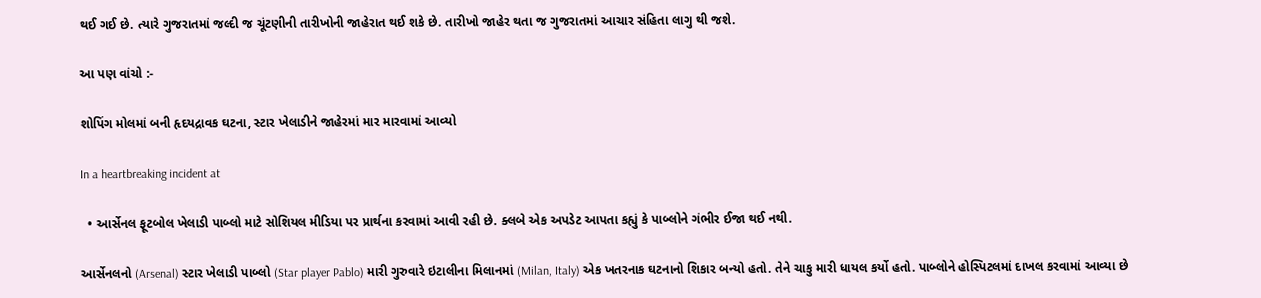થઈ ગઈ છે. ત્યારે ગુજરાતમાં જલ્દી જ ચૂંટણીની તારીખોની જાહેરાત થઈ શકે છે. તારીખો જાહેર થતા જ ગુજરાતમાં આચાર સંહિતા લાગુ થી જશે.

આ પણ વાંચો :-

શોપિંગ મોલમાં બની હૃદયદ્રાવક ઘટના, સ્ટાર ખેલાડીને જાહેરમાં માર મારવામાં આવ્યો

In a heartbreaking incident at

  • આર્સેનલ ફૂટબોલ ખેલાડી પાબ્લો માટે સોશિયલ મીડિયા પર પ્રાર્થના કરવામાં આવી રહી છે. ક્લબે એક અપડેટ આપતા કહ્યું કે પાબ્લોને ગંભીર ઈજા થઈ નથી.

આર્સેનલનો (Arsenal) સ્ટાર ખેલાડી પાબ્લો (Star player Pablo) મારી ગુરુવારે ઇટાલીના મિલાનમાં (Milan, Italy) એક ખતરનાક ઘટનાનો શિકાર બન્યો હતો. તેને ચાકુ મારી ધાયલ કર્યો હતો. પાબ્લોને હોસ્પિટલમાં દાખલ કરવામાં આવ્યા છે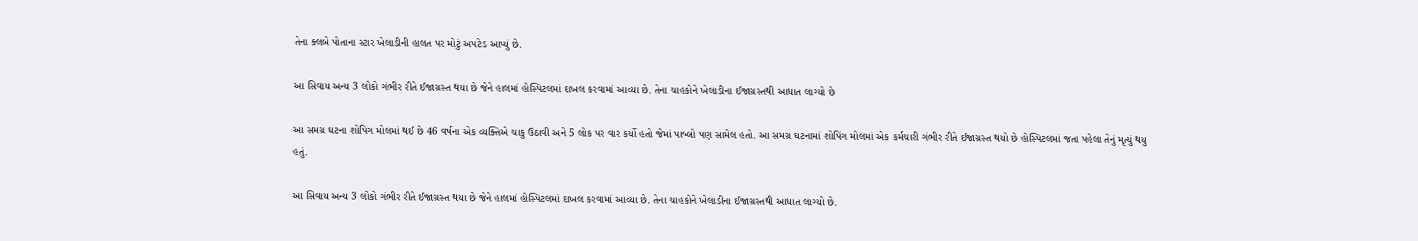તેના ક્લબે પોતાના સ્ટાર ખેલાડીની હાલત પર મોટું અપટેડ આપ્યું છે.

આ સિવાય અન્ય 3 લોકો ગંભીર રીતે ઈજાગ્રસ્ત થયા છે જેને હાલમાં હોસ્પિટલમાં દાખલ કરવામાં આવ્યા છે. તેના ચાહકોને ખેલાડીના ઈજાગ્રસ્તથી આધાત લાગ્યો છે

આ સમગ્ર ઘટના શોપિગ મોલમાં થઈ છે 46 વર્ષના એક વ્યક્તિએ ચાકુ ઉઠાવી અને 5 લોક પર વાર કર્યો હતો જેમાં પાબ્લો પણ સામેલ હતો. આ સમગ્ર ઘટનામાં શોપિંગ મોલમાં એક કર્મચારી ગંભીર રીતે ઈજાગ્રસ્ત થયો છે હોસ્પિટલમાં જતા પહેલા તેનું મૃત્યું થયુ હતું.

આ સિવાય અન્ય 3 લોકો ગંભીર રીતે ઈજાગ્રસ્ત થયા છે જેને હાલમાં હોસ્પિટલમાં દાખલ કરવામાં આવ્યા છે. તેના ચાહકોને ખેલાડીના ઈજાગ્રસ્તથી આધાત લાગ્યો છે.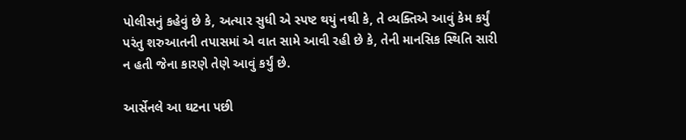પોલીસનું કહેવું છે કે, અત્યાર સુધી એ સ્પષ્ટ થયું નથી કે, તે વ્યક્તિએ આવું કેમ કર્યું પરંતુ શરુઆતની તપાસમાં એ વાત સામે આવી રહી છે કે, તેની માનસિક સ્થિતિ સારી ન હતી જેના કારણે તેણે આવું કર્યું છે.

આર્સેનલે આ ઘટના પછી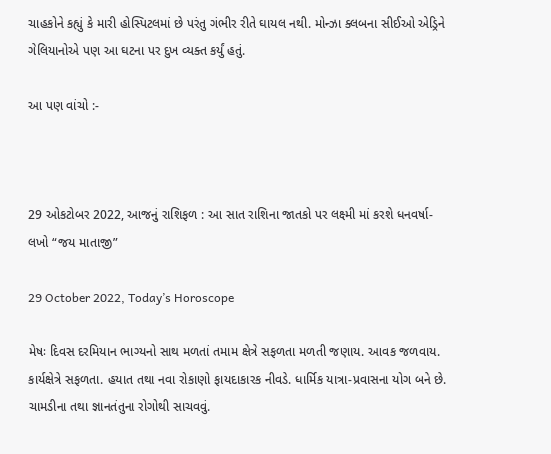ચાહકોને કહ્યું કે મારી હોસ્પિટલમાં છે પરંતુ ગંભીર રીતે ઘાયલ નથી. મોન્ઝા ક્લબના સીઈઓ એડ્રિને ગેલિયાનોએ પણ આ ઘટના પર દુખ વ્યક્ત કર્યું હતું.

આ પણ વાંચો :-



29 ઓકટોબર 2022, આજનું રાશિફળ : આ સાત રાશિના જાતકો પર લક્ષ્મી માં કરશે ધનવર્ષા- લખો “જય માતાજી”

29 October 2022, Today’s Horoscope

મેષઃ દિવસ દરમિયાન ભાગ્યનો સાથ મળતાં તમામ ક્ષેત્રે સફળતા મળતી જણાય. આવક જળવાય. કાર્યક્ષેત્રે સફળતા. હયાત તથા નવા રોકાણો ફાયદાકારક નીવડે. ધાર્મિક યાત્રા-પ્રવાસના યોગ બને છે. ચામડીના તથા જ્ઞાનતંતુના રોગોથી સાચવવું.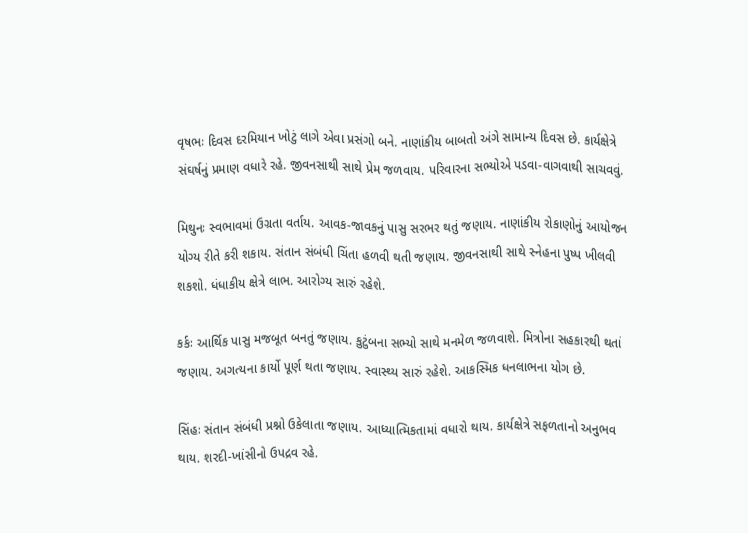વૃષભઃ દિવસ દરમિયાન ખોટું લાગે એવા પ્રસંગો બને. નાણાંકીય બાબતો અંગે સામાન્ય દિવસ છે. કાર્યક્ષેત્રે સંઘર્ષનું પ્રમાણ વધારે રહે. જીવનસાથી સાથે પ્રેમ જળવાય. પરિવારના સભ્યોએ પડવા-વાગવાથી સાચવવું.

મિથુનઃ સ્વભાવમાં ઉગ્રતા વર્તાય. આવક-જાવકનું પાસુ સરભર થતું જણાય. નાણાંકીય રોકાણોનું આયોજન યોગ્ય રીતે કરી શકાય. સંતાન સંબંધી ચિંતા હળવી થતી જણાય. જીવનસાથી સાથે સ્નેહના પુષ્પ ખીલવી શકશો. ધંધાકીય ક્ષેત્રે લાભ. આરોગ્ય સારું રહેશે.

કર્કઃ આર્થિક પાસુ મજબૂત બનતું જણાય. કુટુંબના સભ્યો સાથે મનમેળ જળવાશે. મિત્રોના સહકારથી થતાં જણાય. અગત્યના કાર્યો પૂર્ણ થતા જણાય. સ્વાસ્થ્ય સારું રહેશે. આકસ્મિક ધનલાભના યોગ છે.

સિંહઃ સંતાન સંબંધી પ્રશ્નો ઉકેલાતા જણાય. આધ્યાત્મિકતામાં વધારો થાય. કાર્યક્ષેત્રે સફળતાનો અનુભવ થાય. શરદી-ખાંસીનો ઉપદ્રવ રહે.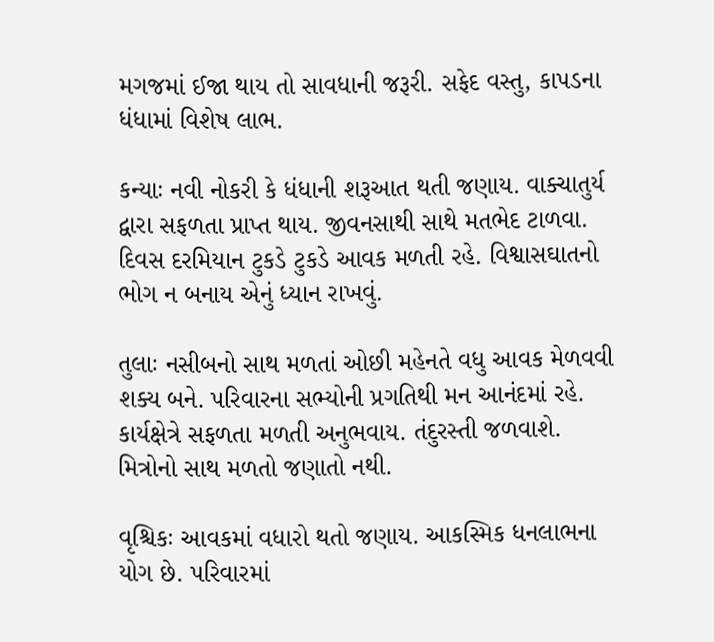મગજમાં ઈજા થાય તો સાવધાની જરૂરી. સફેદ વસ્તુ, કાપડના ધંધામાં વિશેષ લાભ.

કન્યાઃ નવી નોકરી કે ધંધાની શરૂઆત થતી જણાય. વાક્‍ચાતુર્ય દ્વારા સફળતા પ્રાપ્‍ત થાય. જીવનસાથી સાથે મતભેદ ટાળવા. દિવસ દરમિયાન ટુકડે ટુકડે આવક મળતી રહે. વિશ્વાસઘાતનો ભોગ ન બનાય એનું ધ્યાન રાખવું.

તુલાઃ નસીબનો સાથ મળતાં ઓછી મહેનતે વધુ આવક મેળવવી શક્ય બને. પરિવારના સભ્યોની પ્રગતિથી મન આનંદમાં રહે. કાર્યક્ષેત્રે સફળતા મળતી અનુભવાય. તંદુરસ્તી જળવાશે. મિત્રોનો સાથ મળતો જણાતો નથી.

વૃશ્ચિકઃ આવકમાં વધારો થતો જણાય. આકસ્મિક ધનલાભના યોગ છે. પરિવારમાં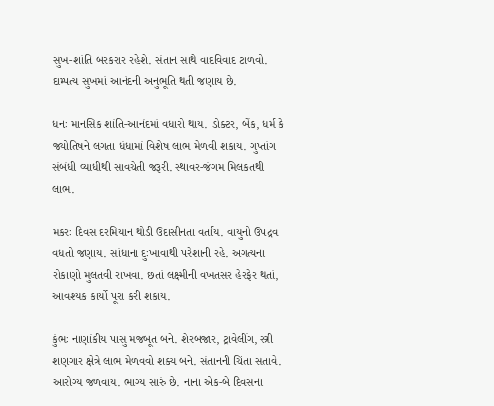સુખ-શાંતિ બરકરાર રહેશે. સંતાન સાથે વાદવિવાદ ટાળવો. દામ્પત્ય સુખમાં આનંદની અનુભૂતિ થતી જણાય છે.

ધનઃ માનસિક શાંતિ-આનંદમાં વધારો થાય. ડોક્ટર, બેંક, ધર્મ કે જ્યોતિષને લગતા ધંધામાં વિશેષ લાભ મેળવી શકાય. ગુપ્‍તાંગ સંબંધી વ્યાધીથી સાવચેતી જરૂરી. સ્થાવર-જંગમ મિલકતથી લાભ.

મકરઃ દિવસ દરમિયાન થોડી ઉદાસ‌ીનતા વર્તાય. વાયુનો ઉપદ્રવ વધતો જણાય. સાંધાના દુઃખાવાથી પરેશાની રહે. અગત્યના રોકાણો મુલતવી રાખવા. છતાં લક્ષ્મીની વખતસર હેરફેર થતાં, આવશ્યક કાર્યો પૂરા કરી શકાય.

કુંભઃ નાણાંકીય પાસુ મજબૂત બને. શેરબજાર, ટ્રાવેલીંગ, સ્ત્રી શણગાર ક્ષેત્રે લાભ મેળવવો શક્ય બને. સંતાનની ચિંતા સતાવે. આરોગ્ય જળવાય. ભાગ્ય સારું છે. નાના એક-બે દિવસના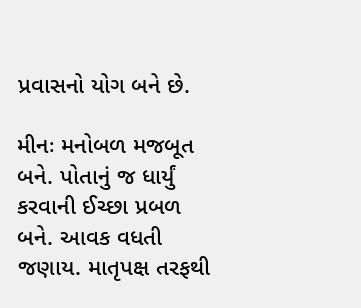પ્રવાસનો યોગ બને છે.

મીનઃ મનોબળ મજબૂત બને. પોતાનું જ ધાર્યું કરવાની ઈચ્છા પ્રબળ બને. આવક વધતી જણાય. માતૃપક્ષ તરફથી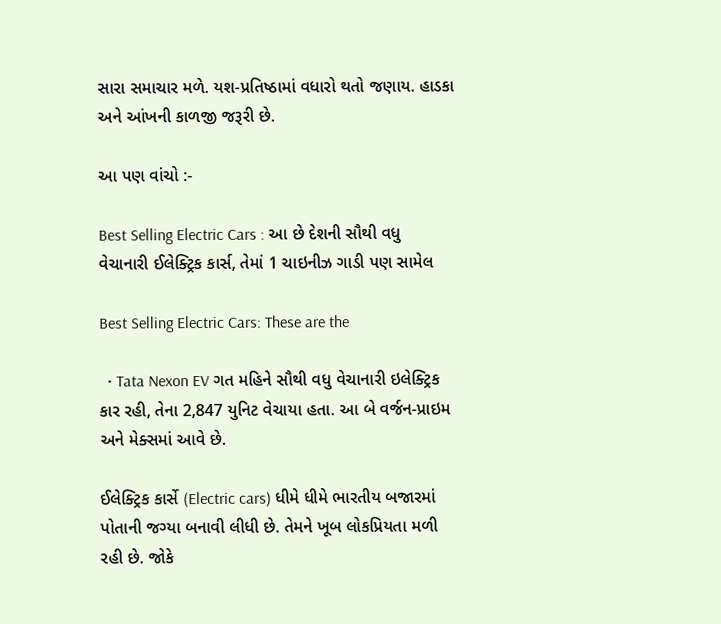સારા સમાચાર મળે. યશ-પ્રતિષ્ઠામાં વધારો થતો જણાય. હાડકા અને આંખની કાળજી જરૂરી છે.

આ પણ વાંચો :-

Best Selling Electric Cars : આ છે દેશની સૌથી વધુ વેચાનારી ઈલેક્ટ્રિક કાર્સ, તેમાં 1 ચાઇનીઝ ગાડી પણ સામેલ

Best Selling Electric Cars: These are the

  • Tata Nexon EV ગત મહિને સૌથી વધુ વેચાનારી ઇલેક્ટ્રિક કાર રહી, તેના 2,847 યુનિટ વેચાયા હતા. આ બે વર્જન-પ્રાઇમ અને મેક્સમાં આવે છે.

ઈલેક્ટ્રિક કાર્સે (Electric cars) ધીમે ધીમે ભારતીય બજારમાં પોતાની જગ્યા બનાવી લીધી છે. તેમને ખૂબ લોકપ્રિયતા મળી રહી છે. જોકે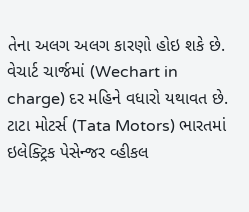તેના અલગ અલગ કારણો હોઇ શકે છે. વેચાર્ટ ચાર્જમાં (Wechart in charge) દર મહિને વધારો યથાવત છે. ટાટા મોટર્સ (Tata Motors) ભારતમાં ઇલેક્ટ્રિક પેસેન્જર વ્હીકલ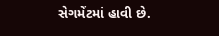સેગમેંટમાં હાવી છે.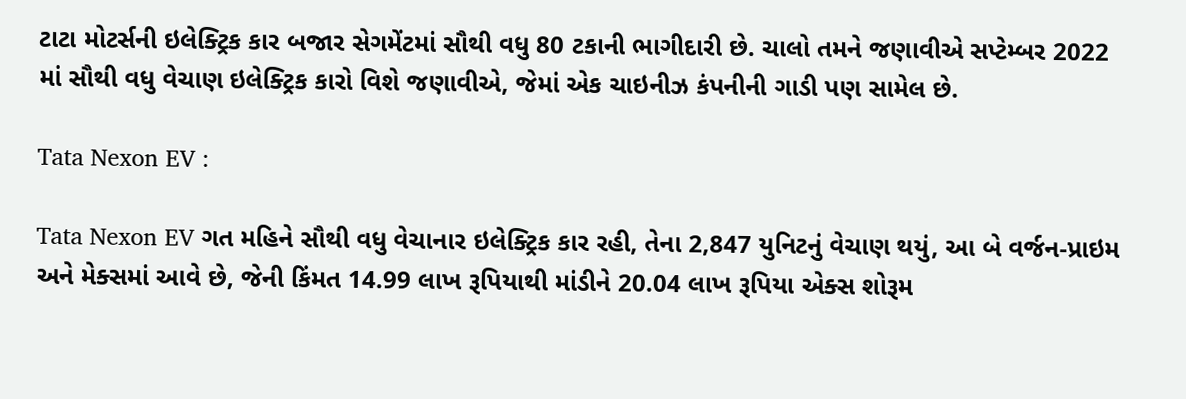ટાટા મોટર્સની ઇલેક્ટ્રિક કાર બજાર સેગમેંટમાં સૌથી વધુ 80 ટકાની ભાગીદારી છે. ચાલો તમને જણાવીએ સપ્ટેમ્બર 2022 માં સૌથી વધુ વેચાણ ઇલેક્ટ્રિક કારો વિશે જણાવીએ, જેમાં એક ચાઇનીઝ કંપનીની ગાડી પણ સામેલ છે.

Tata Nexon EV :

Tata Nexon EV ગત મહિને સૌથી વધુ વેચાનાર ઇલેક્ટ્રિક કાર રહી, તેના 2,847 યુનિટનું વેચાણ થયું, આ બે વર્જન-પ્રાઇમ અને મેક્સમાં આવે છે, જેની કિંમત 14.99 લાખ રૂપિયાથી માંડીને 20.04 લાખ રૂપિયા એક્સ શોરૂમ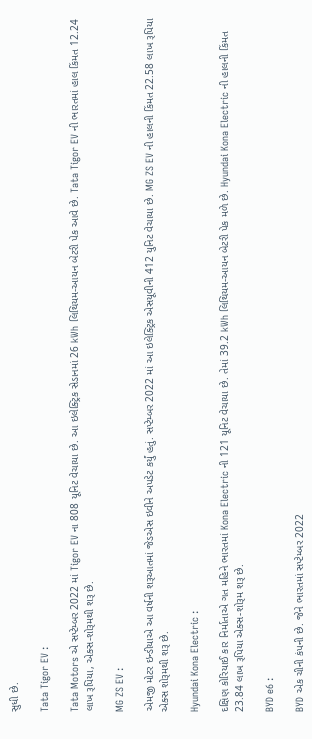સુધી છે.

Tata Tigor EV :

Tata Motors એ સપ્ટેમ્બર 2022 માં Tigor EV ના 808 યૂનિટ વેચાયા છે. આ ઇલેક્ટ્રિક સેડાનમાં 26 kWh લિથિયમ-આયન બેટરી પેક આવે છે. Tata Tigor EV ની ભારતમાં હાલ કિંમત 12.24 લાખ રૂપિયા, એક્સ-શોરૂમથી શરૂ છે.

MG ZS EV :

એમજી મોટર ઇન્ડીયાએ આ વર્ષની શરૂઆતમાં જેડએસ ઇવીને અપડેટ કર્યું હતું. સપ્ટેમ્બર 2022 માં આ ઇલેક્ટ્રિક એસયૂવીની 412 યુનિટ વેચાયા છે. MG ZS EV ની હાલની કિંમત 22.58 લાખ રૂપિયા એક્સ શોરૂમથી શરૂ છે.

Hyundai Kona Electric :

દક્ષિણ કોરિયાઈ કાર નિર્માતાએ ગત મહિને ભારતમાં Kona Electric ની 121 યૂનિટ વેચાયા છે. તેમાં 39.2 kWh લિથિયમ-આયન બેટરી પેક મળે છે. Hyundai Kona Electric ની હાલની કિંમત 23.84 લાખ રૂપિયા એક્સ-શોરૂમ શરૂ છે.

BYD e6 :

BYD એક ચીની કંપની છે. જેને ભારતમાં સપ્ટેમ્બર 2022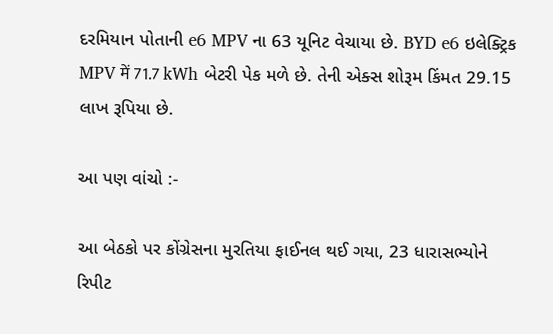દરમિયાન પોતાની e6 MPV ના 63 યૂનિટ વેચાયા છે. BYD e6 ઇલેક્ટ્રિક MPV में 71.7 kWh બેટરી પેક મળે છે. તેની એક્સ શોરૂમ કિંમત 29.15 લાખ રૂપિયા છે.

આ પણ વાંચો :-

આ બેઠકો પર કોંગ્રેસના મુરતિયા ફાઈનલ થઈ ગયા, 23 ધારાસભ્યોને રિપીટ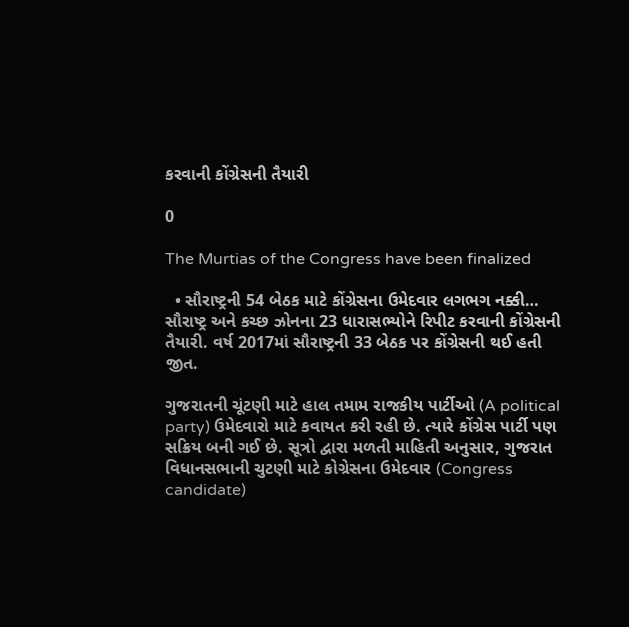કરવાની કોંગ્રેસની તૈયારી

0

The Murtias of the Congress have been finalized

  • સૌરાષ્ટ્રની 54 બેઠક માટે કોંગ્રેસના ઉમેદવાર લગભગ નક્કી… સૌરાષ્ટ્ર અને કચ્છ ઝોનના 23 ધારાસભ્યોને રિપીટ કરવાની કોંગ્રેસની તૈયારી. વર્ષ 2017માં સૌરાષ્ટ્રની 33 બેઠક પર કોંગ્રેસની થઈ હતી જીત.

ગુજરાતની ચૂંટણી માટે હાલ તમામ રાજકીય પાર્ટીઓ (A political party) ઉમેદવારો માટે કવાયત કરી રહી છે. ત્યારે કોંગ્રેસ પાર્ટી પણ સક્રિય બની ગઈ છે. સૂત્રો દ્વારા મળતી માહિતી અનુસાર, ગુજરાત વિધાનસભાની ચુટણી માટે કોગ્રેસના ઉમેદવાર (Congress candidate)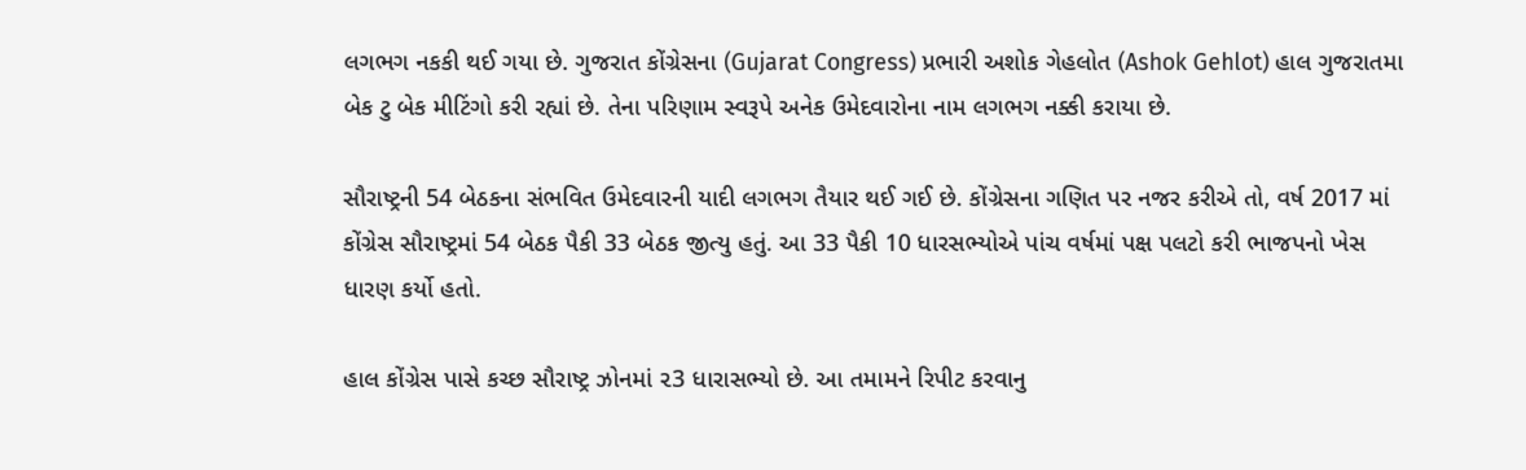લગભગ નકકી થઈ ગયા છે. ગુજરાત કોંગ્રેસના (Gujarat Congress) પ્રભારી અશોક ગેહલોત (Ashok Gehlot) હાલ ગુજરાતમા બેક ટુ બેક મીટિંગો કરી રહ્યાં છે. તેના પરિણામ સ્વરૂપે અનેક ઉમેદવારોના નામ લગભગ નક્કી કરાયા છે.

સૌરાષ્ટ્રની 54 બેઠકના સંભવિત ઉમેદવારની યાદી લગભગ તૈયાર થઈ ગઈ છે. કોંગ્રેસના ગણિત પર નજર કરીએ તો, વર્ષ 2017 માં કોંગ્રેસ સૌરાષ્ટ્રમાં 54 બેઠક પૈકી 33 બેઠક જીત્યુ હતું. આ 33 પૈકી 10 ધારસભ્યોએ પાંચ વર્ષમાં પક્ષ પલટો કરી ભાજપનો ખેસ ધારણ કર્યો હતો.

હાલ કોંગ્રેસ પાસે કચ્છ સૌરાષ્ટ્ર ઝોનમાં ૨3 ધારાસભ્યો છે. આ તમામને રિપીટ કરવાનુ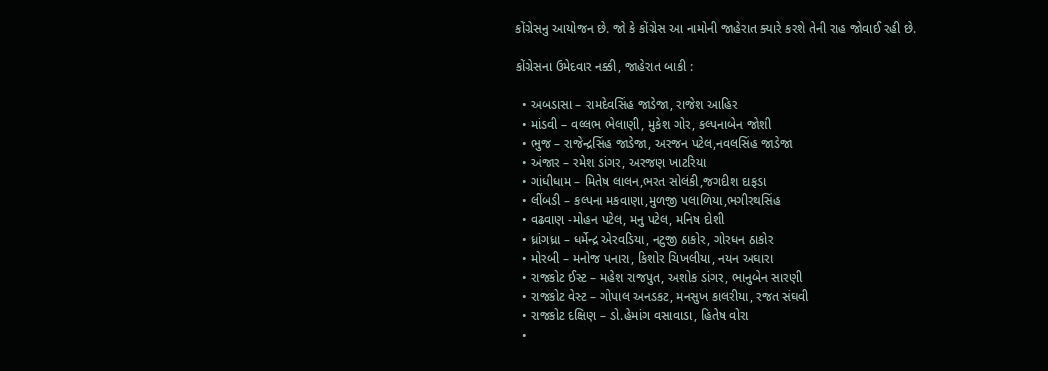કોંગ્રેસનુ આયોજન છે. જો કે કોંગ્રેસ આ નામોની જાહેરાત ક્યારે કરશે તેની રાહ જોવાઈ રહી છે.

કોંગ્રેસના ઉમેદવાર નક્કી, જાહેરાત બાકી :

  • અબડાસા – રામદેવસિંહ જાડેજા, રાજેશ આહિર
  • માંડવી – વલ્લભ ભેલાણી, મુકેશ ગોર, કલ્પનાબેન જોશી
  • ભુજ – રાજેન્દ્રસિંહ જાડેજા, અરજન પટેલ,નવલસિંહ જાડેજા
  • અંજાર – રમેશ ડાંગર, અરજણ ખાટરિયા
  • ગાંધીધામ – મિતેષ લાલન,ભરત સોલંકી,જગદીશ દાફડા
  • લીંબડી – કલ્પના મકવાણા,મુળજી પલાળિયા,ભગીરથસિંહ
  • વઢવાણ -મોહન પટેલ, મનુ પટેલ, મનિષ દોશી
  • ધ્રાંગધ્રા – ધર્મેન્દ્ર એરવડિયા, નટુજી ઠાકોર, ગોરધન ઠાકોર
  • મોરબી – મનોજ પનારા, કિશોર ચિખલીયા, નયન અઘારા
  • રાજકોટ ઈસ્ટ – મહેશ રાજપુત, અશોક ડાંગર, ભાનુબેન સારણી
  • રાજકોટ વેસ્ટ – ગોપાલ અનડકટ, મનસુખ કાલરીયા, રજત સંઘવી
  • રાજકોટ દક્ષિણ – ડો.હેમાંગ વસાવાડા, હિતેષ વોરા
  •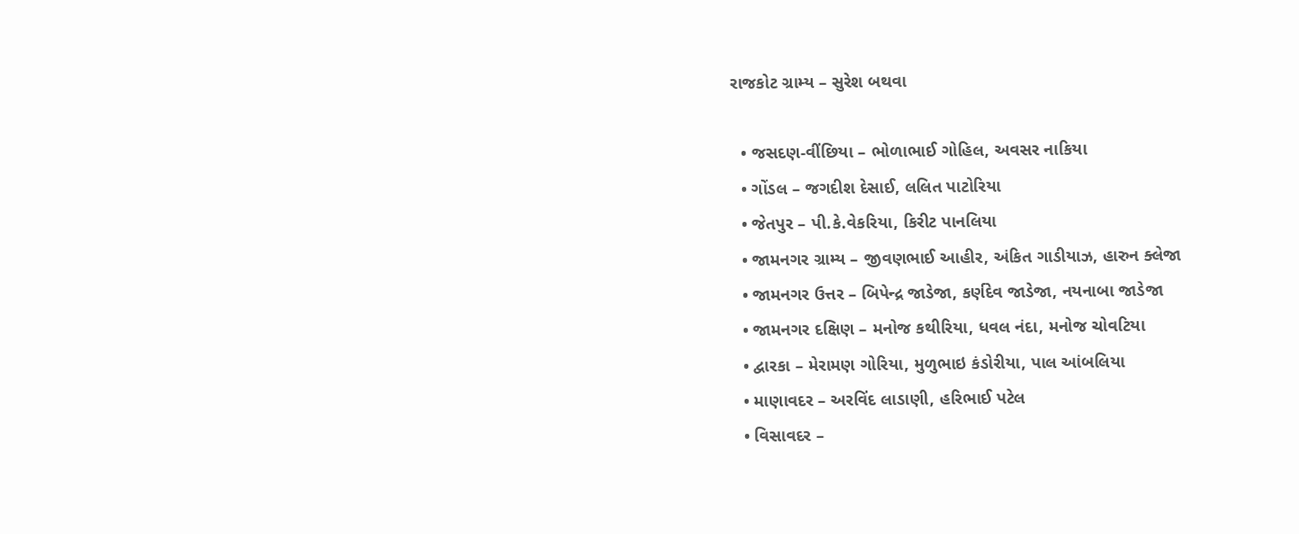રાજકોટ ગ્રામ્ય – સુરેશ બથવા

  • જસદણ-વીંછિયા – ભોળાભાઈ ગોહિલ, અવસર નાકિયા
  • ગોંડલ – જગદીશ દેસાઈ, લલિત પાટોરિયા
  • જેતપુર – પી.કે.વેકરિયા, કિરીટ પાનલિયા
  • જામનગર ગ્રામ્ય – જીવણભાઈ આહીર, અંકિત ગાડીયાઝ, હારુન ક્લેજા
  • જામનગર ઉત્તર – બિપેન્દ્ર જાડેજા, કર્ણદેવ જાડેજા, નયનાબા જાડેજા
  • જામનગર દક્ષિણ – મનોજ કથીરિયા, ધવલ નંદા, મનોજ ચોવટિયા
  • દ્વારકા – મેરામણ ગોરિયા, મુળુભાઇ કંડોરીયા, પાલ આંબલિયા
  • માણાવદર – અરવિંદ લાડાણી, હરિભાઈ પટેલ
  • વિસાવદર –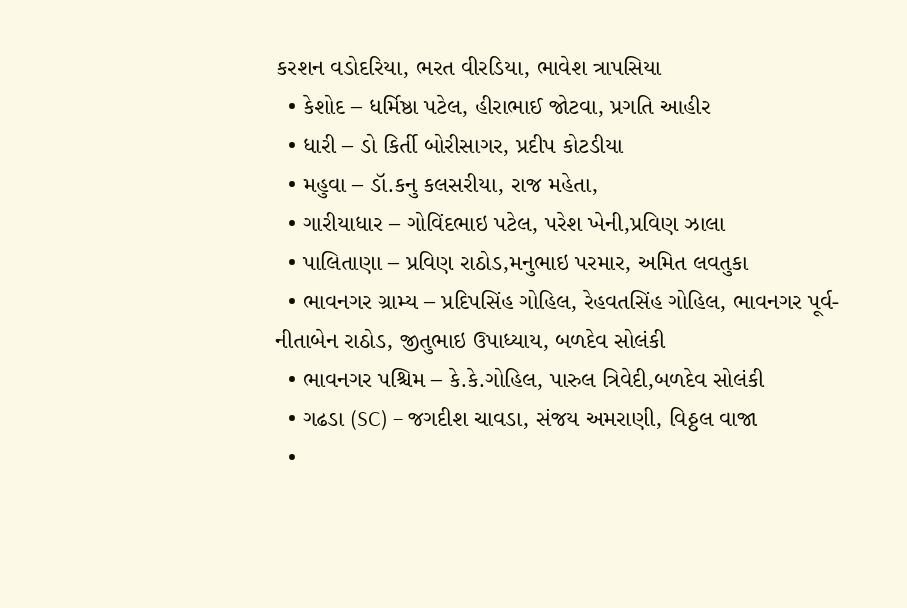કરશન વડોદરિયા, ભરત વીરડિયા, ભાવેશ ત્રાપસિયા
  • કેશોદ – ધર્મિષ્ઠા પટેલ, હીરાભાઈ જોટવા, પ્રગતિ આહીર
  • ધારી – ડો કિર્તી બોરીસાગર, પ્રદીપ કોટડીયા
  • મહુવા – ડૉ.કનુ કલસરીયા, રાજ મહેતા,
  • ગારીયાધાર – ગોવિંદભાઇ પટેલ, પરેશ ખેની,પ્રવિણ ઝાલા
  • પાલિતાણા – પ્રવિણ રાઠોડ,મનુભાઇ પરમાર, અમિત લવતુકા
  • ભાવનગર ગ્રામ્ય – પ્રદિપસિંહ ગોહિલ, રેહવતસિંહ ગોહિલ, ભાવનગર પૂર્વ-નીતાબેન રાઠોડ, જીતુભાઇ ઉપાધ્યાય, બળદેવ સોલંકી
  • ભાવનગર પશ્ચિમ – કે.કે.ગોહિલ, પારુલ ત્રિવેદી,બળદેવ સોલંકી
  • ગઢડા (SC) – જગદીશ ચાવડા, સંજય અમરાણી, વિઠ્ઠલ વાજા
  •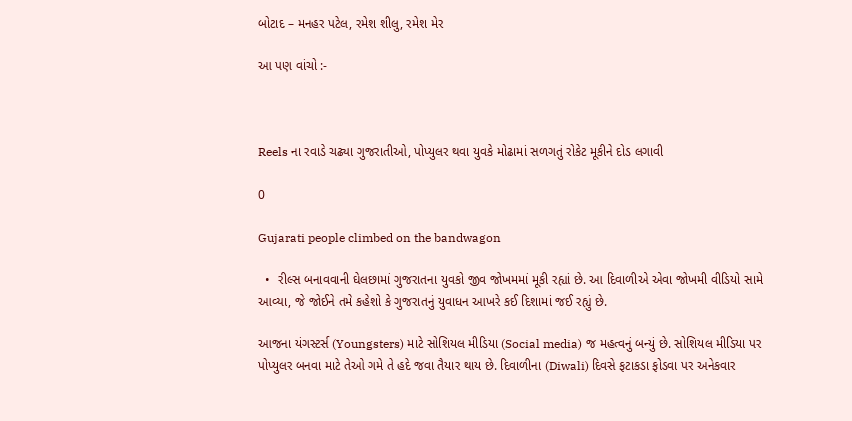બોટાદ – મનહર પટેલ, રમેશ શીલુ, રમેશ મેર

આ પણ વાંચો :-



Reels ના રવાડે ચઢ્યા ગુજરાતીઓ, પોપ્યુલર થવા યુવકે મોઢામાં સળગતું રોકેટ મૂકીને દોડ લગાવી

0

Gujarati people climbed on the bandwagon

  •  રીલ્સ બનાવવાની ઘેલછામાં ગુજરાતના યુવકો જીવ જોખમમાં મૂકી રહ્યાં છે. આ દિવાળીએ એવા જોખમી વીડિયો સામે આવ્યા, જે જોઈને તમે કહેશો કે ગુજરાતનું યુવાધન આખરે કઈ દિશામાં જઈ રહ્યું છે.

આજના યંગસ્ટર્સ (Youngsters) માટે સોશિયલ મીડિયા (Social media) જ મહત્વનું બન્યું છે. સોશિયલ મીડિયા પર પોપ્યુલર બનવા માટે તેઓ ગમે તે હદે જવા તૈયાર થાય છે. દિવાળીના (Diwali) દિવસે ફટાકડા ફોડવા પર અનેકવાર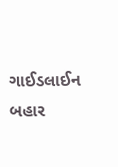ગાઈડલાઈન બહાર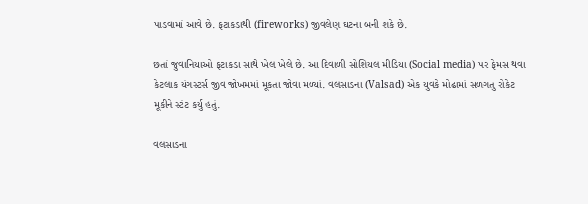પાડવામાં આવે છે. ફટાકડાથી (fireworks) જીવલેણ ઘટના બની શકે છે.

છતાં જુવાનિયાઓ ફટાકડા સાથે ખેલ ખેલે છે. આ દિવાળી સોશિયલ મીડિયા (Social media) પર ફેમસ થવા કેટલાક યંગસ્ટર્સ જીવ જોખમમાં મૂકતા જોવા મળ્યાં. વલસાડના (Valsad) એક યુવકે મોઢામાં સળગતુ રોકેટ મૂકીને સ્ટંટ કર્યુ હતું.

વલસાડના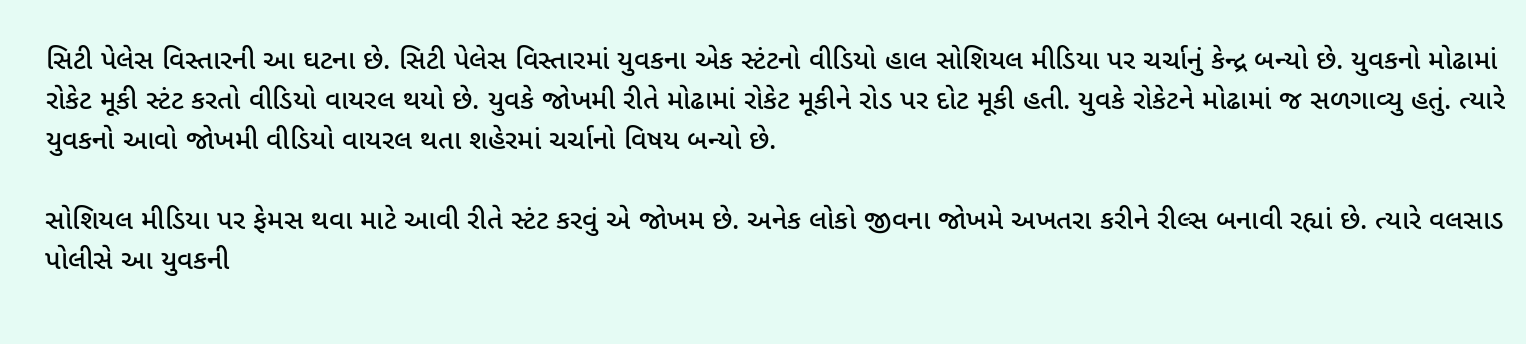સિટી પેલેસ વિસ્તારની આ ઘટના છે. સિટી પેલેસ વિસ્તારમાં યુવકના એક સ્ટંટનો વીડિયો હાલ સોશિયલ મીડિયા પર ચર્ચાનું કેન્દ્ર બન્યો છે. યુવકનો મોઢામાં રોકેટ મૂકી સ્ટંટ કરતો વીડિયો વાયરલ થયો છે. યુવકે જોખમી રીતે મોઢામાં રોકેટ મૂકીને રોડ પર દોટ મૂકી હતી. યુવકે રોકેટને મોઢામાં જ સળગાવ્યુ હતું. ત્યારે યુવકનો આવો જોખમી વીડિયો વાયરલ થતા શહેરમાં ચર્ચાનો વિષય બન્યો છે.

સોશિયલ મીડિયા પર ફેમસ થવા માટે આવી રીતે સ્ટંટ કરવું એ જોખમ છે. અનેક લોકો જીવના જોખમે અખતરા કરીને રીલ્સ બનાવી રહ્યાં છે. ત્યારે વલસાડ પોલીસે આ યુવકની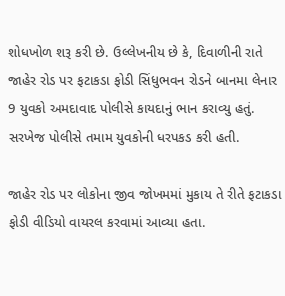શોધખોળ શરૂ કરી છે. ઉલ્લેખનીય છે કે, દિવાળીની રાતે જાહેર રોડ પર ફટાકડા ફોડી સિંધુભવન રોડને બાનમા લેનાર 9 યુવકો અમદાવાદ પોલીસે કાયદાનું ભાન કરાવ્યુ હતું. સરખેજ પોલીસે તમામ યુવકોની ધરપકડ કરી હતી.

જાહેર રોડ પર લોકોના જીવ જોખમમાં મુકાય તે રીતે ફટાકડા ફોડી વીડિયો વાયરલ કરવામાં આવ્યા હતા.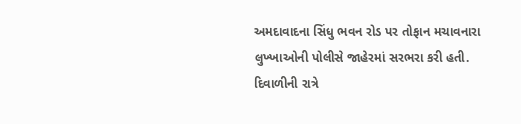અમદાવાદના સિંધુ ભવન રોડ પર તોફાન મચાવનારા લુખ્ખાઓની પોલીસે જાહેરમાં સરભરા કરી હતી. દિવાળીની રાત્રે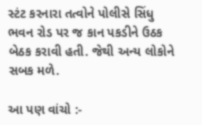સ્ટંટ કરનારા તત્વોને પોલીસે સિંધુ ભવન રોડ પર જ કાન પકડીને ઉઠક બેઠક કરાવી હતી. જેથી અન્ય લોકોને સબક મળે.

આ પણ વાંચો :-